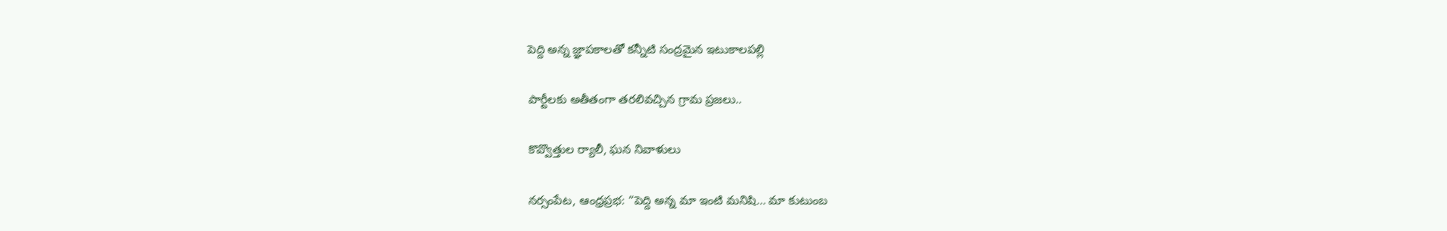పెద్ది అన్న జ్ఞాపకాలతో కన్నీటి సంద్రమైన ఇటుకాలపల్లి

పార్టీలకు అతీతంగా తరలివచ్చిన గ్రామ ప్రజలు..

కొవ్వొత్తుల ర్యాలీ, ఘన నివాళులు

నర్సంపేట, ఆంధ్రప్రభ: “పెద్ది అన్న మా ఇంటి మనిషి… మా కుటుంబ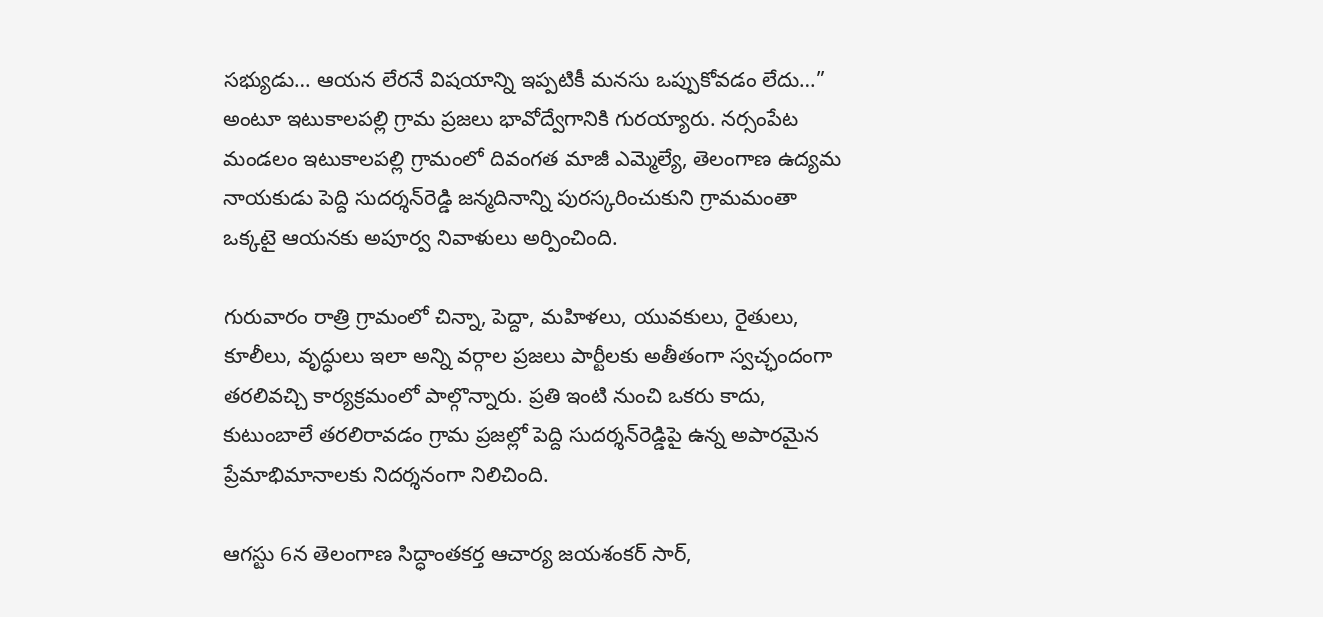సభ్యుడు… ఆయన లేరనే విషయాన్ని ఇప్పటికీ మనసు ఒప్పుకోవడం లేదు…” అంటూ ఇటుకాలపల్లి గ్రామ ప్రజలు భావోద్వేగానికి గురయ్యారు. నర్సంపేట మండలం ఇటుకాలపల్లి గ్రామంలో దివంగత మాజీ ఎమ్మెల్యే, తెలంగాణ ఉద్యమ నాయకుడు పెద్ది సుదర్శన్‌రెడ్డి జన్మదినాన్ని పురస్కరించుకుని గ్రామమంతా ఒక్కటై ఆయనకు అపూర్వ నివాళులు అర్పించింది.

గురువారం రాత్రి గ్రామంలో చిన్నా, పెద్దా, మహిళలు, యువకులు, రైతులు, కూలీలు, వృద్ధులు ఇలా అన్ని వర్గాల ప్రజలు పార్టీలకు అతీతంగా స్వచ్ఛందంగా తరలివచ్చి కార్యక్రమంలో పాల్గొన్నారు. ప్రతి ఇంటి నుంచి ఒకరు కాదు, కుటుంబాలే తరలిరావడం గ్రామ ప్రజల్లో పెద్ది సుదర్శన్‌రెడ్డిపై ఉన్న అపారమైన ప్రేమాభిమానాలకు నిదర్శనంగా నిలిచింది.

ఆగస్టు 6న తెలంగాణ సిద్ధాంతకర్త ఆచార్య జయశంకర్ సార్,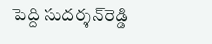పెద్ది సుదర్శన్‌రెడ్డి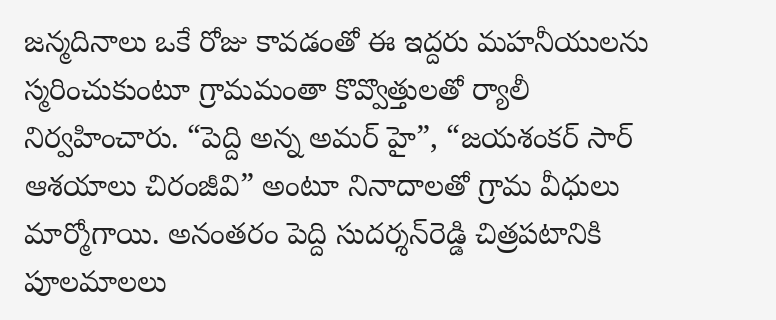జన్మదినాలు ఒకే రోజు కావడంతో ఈ ఇద్దరు మహనీయులను స్మరించుకుంటూ గ్రామమంతా కొవ్వొత్తులతో ర్యాలీ నిర్వహించారు. “పెద్ది అన్న అమర్ హై”, “జయశంకర్ సార్ ఆశయాలు చిరంజీవి” అంటూ నినాదాలతో గ్రామ వీధులు మార్మోగాయి. అనంతరం పెద్ది సుదర్శన్‌రెడ్డి చిత్రపటానికి పూలమాలలు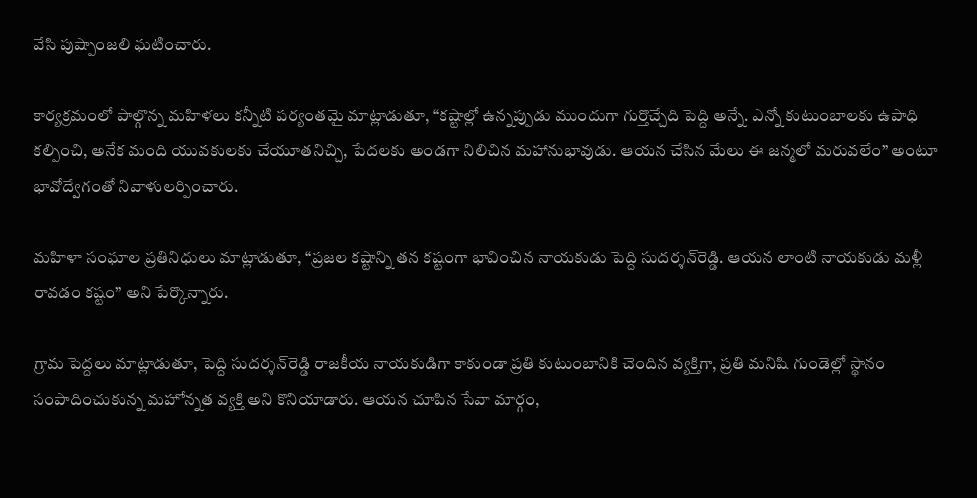వేసి పుష్పాంజలి ఘటించారు.

కార్యక్రమంలో పాల్గొన్న మహిళలు కన్నీటి పర్యంతమై మాట్లాడుతూ, “కష్టాల్లో ఉన్నప్పుడు ముందుగా గుర్తొచ్చేది పెద్ది అన్నే. ఎన్నో కుటుంబాలకు ఉపాధి కల్పించి, అనేక మంది యువకులకు చేయూతనిచ్చి, పేదలకు అండగా నిలిచిన మహానుభావుడు. ఆయన చేసిన మేలు ఈ జన్మలో మరువలేం” అంటూ భావోద్వేగంతో నివాళులర్పించారు.

మహిళా సంఘాల ప్రతినిధులు మాట్లాడుతూ, “ప్రజల కష్టాన్ని తన కష్టంగా భావించిన నాయకుడు పెద్ది సుదర్శన్‌రెడ్డి. ఆయన లాంటి నాయకుడు మళ్లీ రావడం కష్టం” అని పేర్కొన్నారు.

గ్రామ పెద్దలు మాట్లాడుతూ, పెద్ది సుదర్శన్‌రెడ్డి రాజకీయ నాయకుడిగా కాకుండా ప్రతి కుటుంబానికి చెందిన వ్యక్తిగా, ప్రతి మనిషి గుండెల్లో స్థానం సంపాదించుకున్న మహోన్నత వ్యక్తి అని కొనియాడారు. ఆయన చూపిన సేవా మార్గం,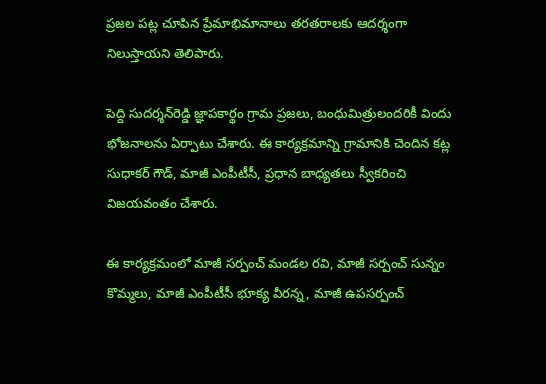ప్రజల పట్ల చూపిన ప్రేమాభిమానాలు తరతరాలకు ఆదర్శంగా నిలుస్తాయని తెలిపారు.

పెద్ది సుదర్శన్‌రెడ్డి జ్ఞాపకార్థం గ్రామ ప్రజలు, బంధుమిత్రులందరికీ విందు భోజనాలను ఏర్పాటు చేశారు. ఈ కార్యక్రమాన్ని గ్రామానికి చెందిన కట్ల సుధాకర్ గౌడ్, మాజీ ఎంపీటీసీ, ప్రధాన బాధ్యతలు స్వీకరించి విజయవంతం చేశారు.

ఈ కార్యక్రమంలో మాజీ సర్పంచ్ మండల రవి, మాజీ సర్పంచ్ సున్నం కొమ్మలు, మాజీ ఎంపీటీసీ భూక్య వీరన్న, మాజీ ఉపసర్పంచ్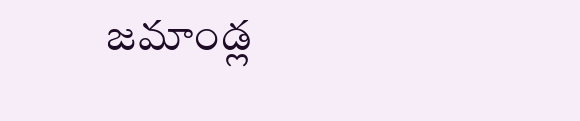జమాండ్ల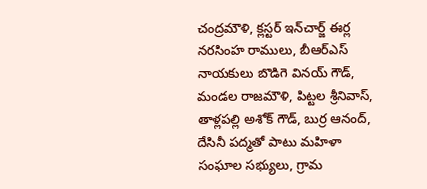చంద్రమౌళి, క్లస్టర్ ఇన్‌చార్జ్ ఈర్ల నరసింహ రాములు, బీఆర్‌ఎస్ నాయకులు బొడిగె వినయ్ గౌడ్, మండల రాజమౌళి, పిట్టల శ్రీనివాస్, తాళ్లపల్లి అశోక్ గౌడ్, బుర్ర ఆనంద్, దేసినీ పద్మతో పాటు మహిళా సంఘాల సభ్యులు, గ్రామ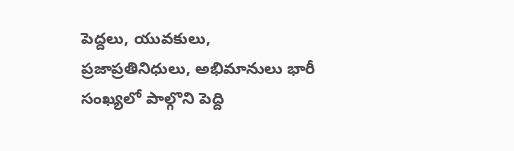పెద్దలు, యువకులు, ప్రజాప్రతినిధులు, అభిమానులు భారీ సంఖ్యలో పాల్గొని పెద్ది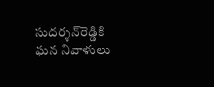సుదర్శన్‌రెడ్డికి ఘన నివాళులు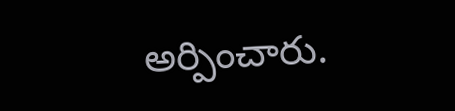అర్పించారు.